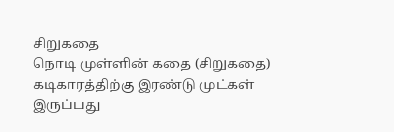சிறுகதை
நொடி முள்ளின் கதை (சிறுகதை)
கடிகாரத்திற்கு இரண்டு முட்கள் இருப்பது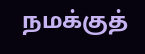நமக்குத்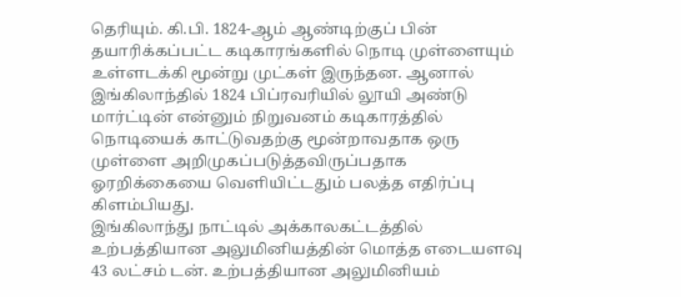தெரியும். கி.பி. 1824-ஆம் ஆண்டிற்குப் பின் தயாரிக்கப்பட்ட கடிகாரங்களில் நொடி முள்ளையும் உள்ளடக்கி மூன்று முட்கள் இருந்தன. ஆனால் இங்கிலாந்தில் 1824 பிப்ரவரியில் லூயி அண்டு மார்ட்டின் என்னும் நிறுவனம் கடிகாரத்தில் நொடியைக் காட்டுவதற்கு மூன்றாவதாக ஒரு முள்ளை அறிமுகப்படுத்தவிருப்பதாக ஓரறிக்கையை வெளியிட்டதும் பலத்த எதிர்ப்பு கிளம்பியது.
இங்கிலாந்து நாட்டில் அக்காலகட்டத்தில் உற்பத்தியான அலுமினியத்தின் மொத்த எடையளவு 43 லட்சம் டன். உற்பத்தியான அலுமினியம்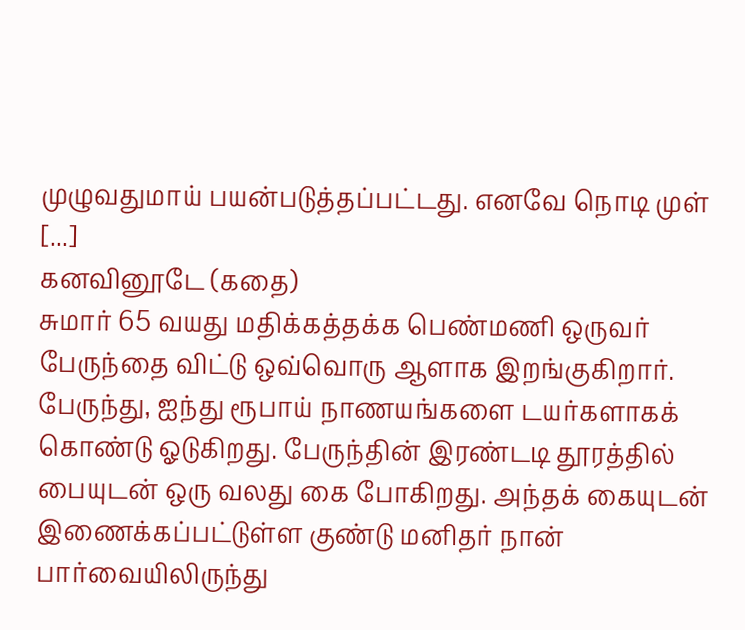முழுவதுமாய் பயன்படுத்தப்பட்டது. எனவே நொடி முள் [...]
கனவினூடே (கதை)
சுமார் 65 வயது மதிக்கத்தக்க பெண்மணி ஒருவர் பேருந்தை விட்டு ஒவ்வொரு ஆளாக இறங்குகிறார். பேருந்து, ஐந்து ரூபாய் நாணயங்களை டயர்களாகக் கொண்டு ஓடுகிறது. பேருந்தின் இரண்டடி தூரத்தில் பையுடன் ஒரு வலது கை போகிறது. அந்தக் கையுடன் இணைக்கப்பட்டுள்ள குண்டு மனிதர் நான் பார்வையிலிருந்து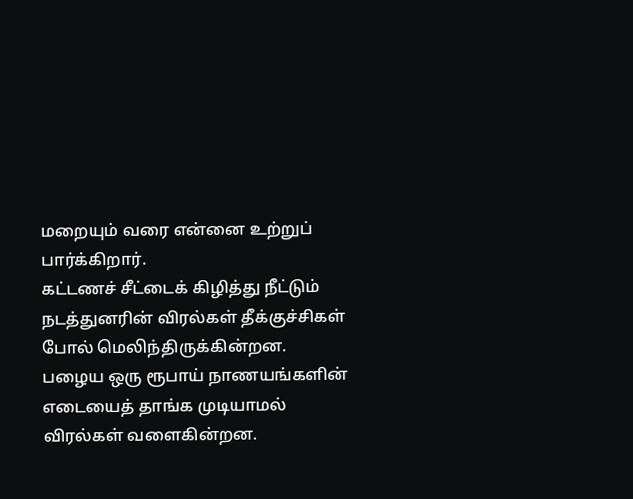மறையும் வரை என்னை உற்றுப் பார்க்கிறார்.
கட்டணச் சீட்டைக் கிழித்து நீட்டும் நடத்துனரின் விரல்கள் தீக்குச்சிகள் போல் மெலிந்திருக்கின்றன. பழைய ஒரு ரூபாய் நாணயங்களின் எடையைத் தாங்க முடியாமல் விரல்கள் வளைகின்றன.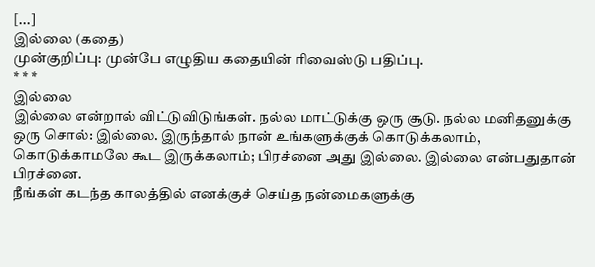[...]
இல்லை (கதை)
முன்குறிப்பு: முன்பே எழுதிய கதையின் ரிவைஸ்டு பதிப்பு.
* * *
இல்லை
இல்லை என்றால் விட்டுவிடுங்கள். நல்ல மாட்டுக்கு ஒரு சூடு. நல்ல மனிதனுக்கு ஒரு சொல்: இல்லை. இருந்தால் நான் உங்களுக்குக் கொடுக்கலாம், கொடுக்காமலே கூட இருக்கலாம்; பிரச்னை அது இல்லை. இல்லை என்பதுதான் பிரச்னை.
நீங்கள் கடந்த காலத்தில் எனக்குச் செய்த நன்மைகளுக்கு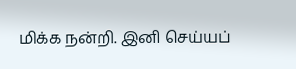மிக்க நன்றி. இனி செய்யப்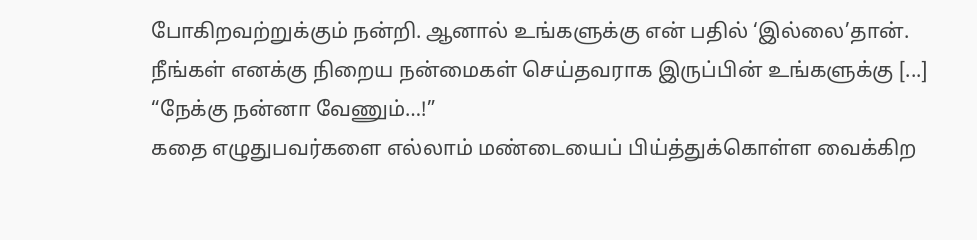போகிறவற்றுக்கும் நன்றி. ஆனால் உங்களுக்கு என் பதில் ‘இல்லை’தான். நீங்கள் எனக்கு நிறைய நன்மைகள் செய்தவராக இருப்பின் உங்களுக்கு [...]
“நேக்கு நன்னா வேணும்…!”
கதை எழுதுபவர்களை எல்லாம் மண்டையைப் பிய்த்துக்கொள்ள வைக்கிற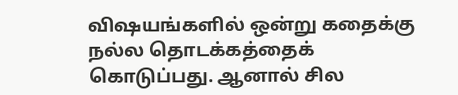விஷயங்களில் ஒன்று கதைக்கு நல்ல தொடக்கத்தைக் கொடுப்பது. ஆனால் சில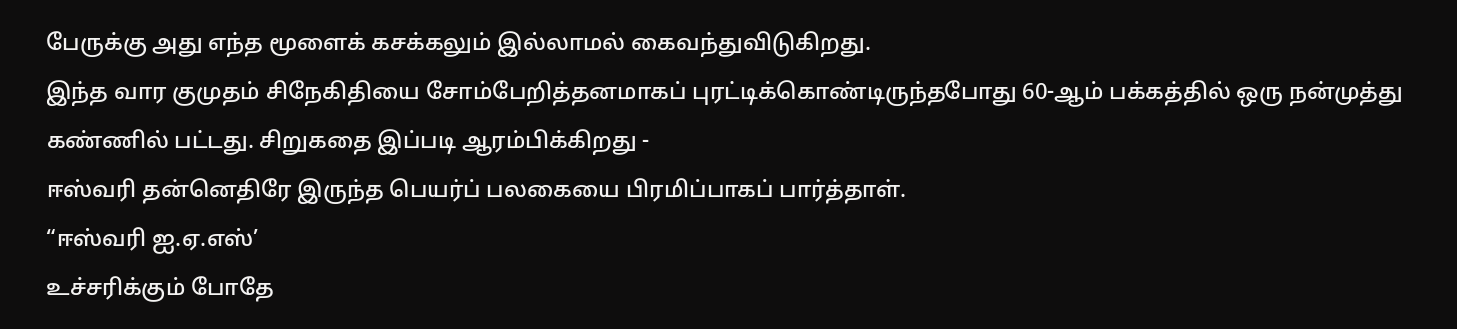பேருக்கு அது எந்த மூளைக் கசக்கலும் இல்லாமல் கைவந்துவிடுகிறது.
இந்த வார குமுதம் சிநேகிதியை சோம்பேறித்தனமாகப் புரட்டிக்கொண்டிருந்தபோது 60-ஆம் பக்கத்தில் ஒரு நன்முத்து கண்ணில் பட்டது. சிறுகதை இப்படி ஆரம்பிக்கிறது -
ஈஸ்வரி தன்னெதிரே இருந்த பெயர்ப் பலகையை பிரமிப்பாகப் பார்த்தாள்.
“ஈஸ்வரி ஐ.ஏ.எஸ்’
உச்சரிக்கும் போதே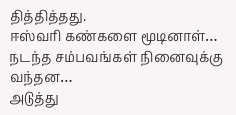தித்தித்தது.
ஈஸ்வரி கண்களை மூடினாள்…
நடந்த சம்பவங்கள் நினைவுக்கு வந்தன…
அடுத்து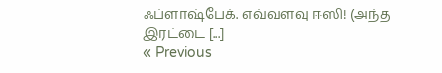ஃப்ளாஷ்பேக். எவ்வளவு ஈஸி! (அந்த இரட்டை [...]
« Previous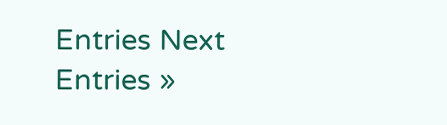Entries Next Entries »